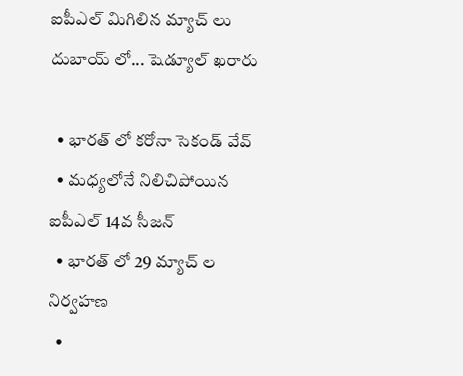ఐపీఎల్ మిగిలిన మ్యాచ్ లు దుబాయ్ లో... షెడ్యూల్ ఖరారు

  • భారత్ లో కరోనా సెకండ్ వేవ్
  • మధ్యలోనే నిలిచిపోయిన ఐపీఎల్ 14వ సీజన్
  • భారత్ లో 29 మ్యాచ్ ల నిర్వహణ
  •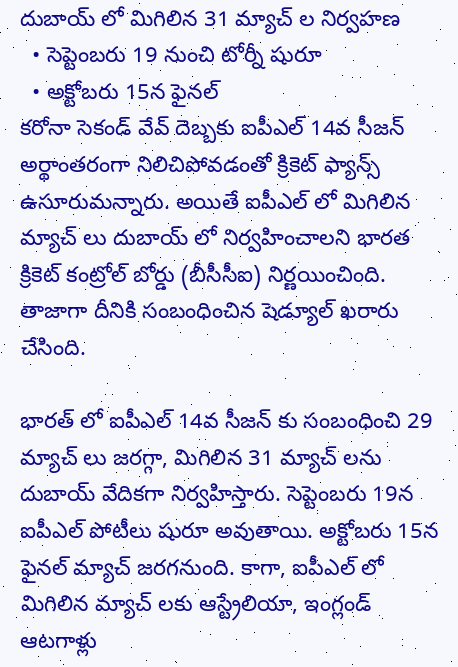దుబాయ్ లో మిగిలిన 31 మ్యాచ్ ల నిర్వహణ
  • సెప్టెంబరు 19 నుంచి టోర్నీ షురూ
  • అక్టోబరు 15న ఫైనల్
కరోనా సెకండ్ వేవ్ దెబ్బకు ఐపీఎల్ 14వ సీజన్ అర్థాంతరంగా నిలిచిపోవడంతో క్రికెట్ ఫ్యాన్స్ ఉసూరుమన్నారు. అయితే ఐపీఎల్ లో మిగిలిన మ్యాచ్ లు దుబాయ్ లో నిర్వహించాలని భారత క్రికెట్ కంట్రోల్ బోర్డు (బీసీసీఐ) నిర్ణయించింది. తాజాగా దీనికి సంబంధించిన షెడ్యూల్ ఖరారు చేసింది.

భారత్ లో ఐపీఎల్ 14వ సీజన్ కు సంబంధించి 29 మ్యాచ్ లు జరగ్గా, మిగిలిన 31 మ్యాచ్ లను దుబాయ్ వేదికగా నిర్వహిస్తారు. సెప్టెంబరు 19న ఐపీఎల్ పోటీలు షురూ అవుతాయి. అక్టోబరు 15న ఫైనల్ మ్యాచ్ జరగనుంది. కాగా, ఐపీఎల్ లో మిగిలిన మ్యాచ్ లకు ఆస్ట్రేలియా, ఇంగ్లండ్ ఆటగాళ్లు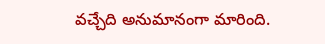వచ్చేది అనుమానంగా మారింది.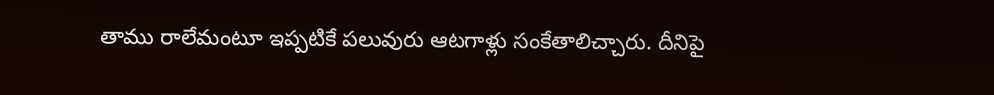తాము రాలేమంటూ ఇప్పటికే పలువురు ఆటగాళ్లు సంకేతాలిచ్చారు. దీనిపై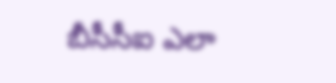బీసీసీఐ ఎలా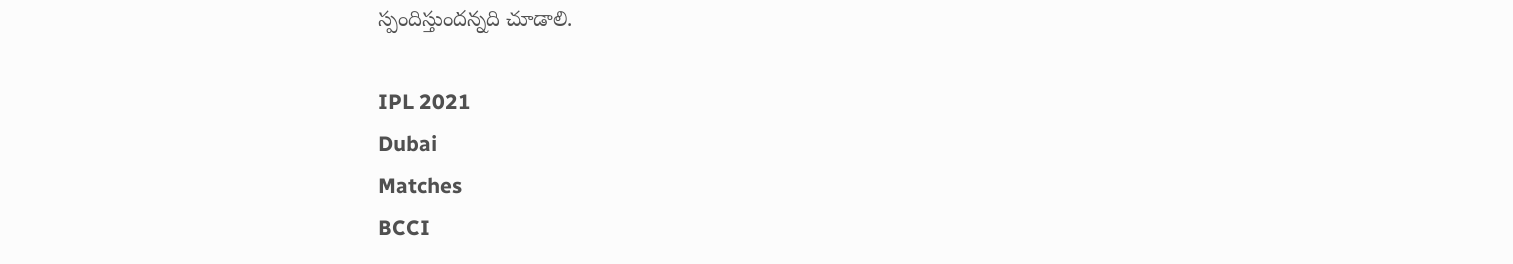స్పందిస్తుందన్నది చూడాలి.

IPL 2021
Dubai
Matches
BCCI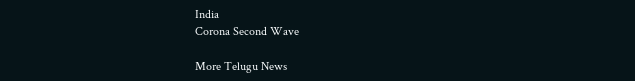India
Corona Second Wave

More Telugu News